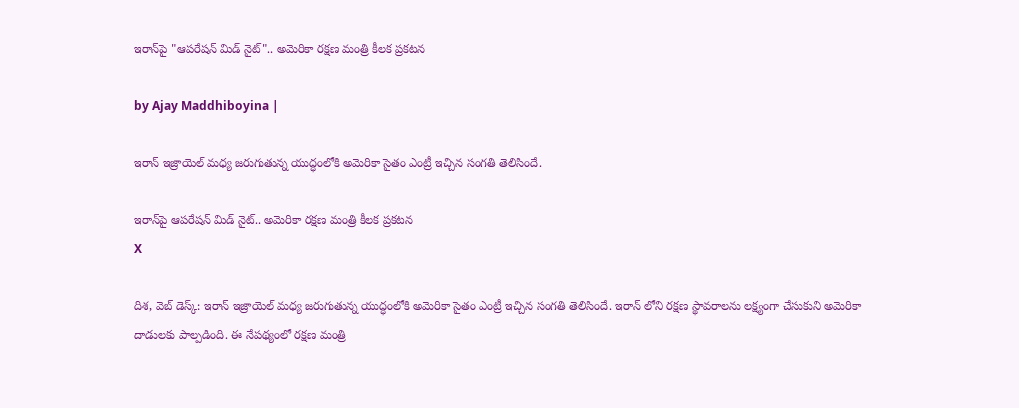ఇరాన్‌పై "ఆప‌రేష‌న్ మిడ్ నైట్".. అమెరికా రక్షణ మంత్రి కీలక ప్రకటన

by Ajay Maddhiboyina |

ఇరాన్ ఇజ్రాయెల్ మ‌ధ్య జ‌రుగుతున్న యుద్ధంలోకి అమెరికా సైతం ఎంట్రీ ఇచ్చిన సంగ‌తి తెలిసిందే.

ఇరాన్‌పై ఆప‌రేష‌న్ మిడ్ నైట్.. అమెరికా రక్షణ మంత్రి కీలక ప్రకటన
X

దిశ‌, వెబ్ డెస్క్: ఇరాన్ ఇజ్రాయెల్ మ‌ధ్య జ‌రుగుతున్న యుద్ధంలోకి అమెరికా సైతం ఎంట్రీ ఇచ్చిన సంగ‌తి తెలిసిందే. ఇరాన్ లోని ర‌క్ష‌ణ స్థావ‌రాల‌ను ల‌క్ష్యంగా చేసుకుని అమెరికా దాడుల‌కు పాల్ప‌డింది. ఈ నేప‌థ్యంలో ర‌క్ష‌ణ మంత్రి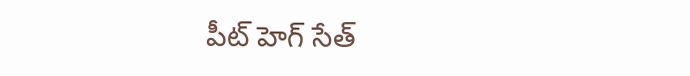పీట్ హెగ్ సేత్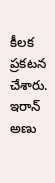కీల‌క ప్ర‌క‌ట‌న చేశారు. ఇరాన్ అణు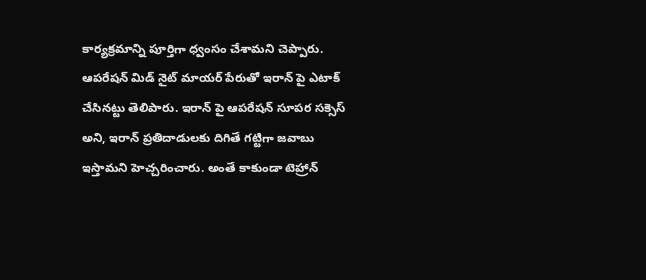కార్య‌క్ర‌మాన్ని పూర్తిగా ధ్వంసం చేశామ‌ని చెప్పారు. ఆప‌రేష‌న్ మిడ్ నైట్ మాయ‌ర్ పేరుతో ఇరాన్ పై ఎటాక్ చేసిన‌ట్టు తెలిపారు. ఇరాన్ పై ఆప‌రేష‌న్ సూప‌ర స‌క్సెస్ అని, ఇరాన్ ప్ర‌తిదాడుల‌కు దిగితే గ‌ట్టిగా జవాబు ఇస్తామ‌ని హెచ్చ‌రించారు. అంతే కాకుండా టెహ్రాన్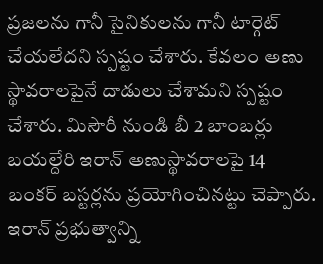ప్ర‌జ‌ల‌ను గానీ సైనికుల‌ను గానీ టార్గెట్ చేయ‌లేద‌ని స్ప‌ష్టం చేశారు. కేవలం అణు స్థావ‌రాల‌పైనే దాడులు చేశామ‌ని స్ప‌ష్టం చేశారు. మిసౌరీ నుండి బీ 2 బాంబ‌ర్లు బ‌య‌ల్దేరి ఇరాన్ అణుస్థావ‌రాల‌పై 14 బంక‌ర్ బ‌స్ట‌ర్ల‌ను ప్ర‌యోగించిన‌ట్టు చెప్పారు. ఇరాన్ ప్ర‌భుత్వాన్ని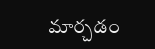మార్చ‌డం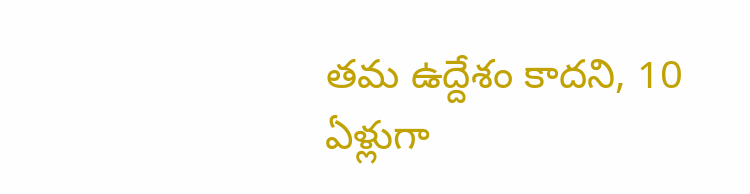త‌మ ఉద్దేశం కాద‌ని, 10 ఏళ్లుగా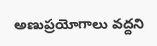అణుప్ర‌యోగాలు వ‌ద్ద‌ని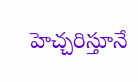హెచ్చ‌రిస్తూనే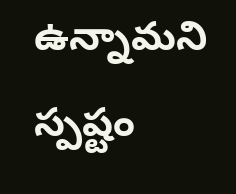ఉన్నామ‌ని స్ప‌ష్టం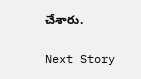చేశారు.

Next Story